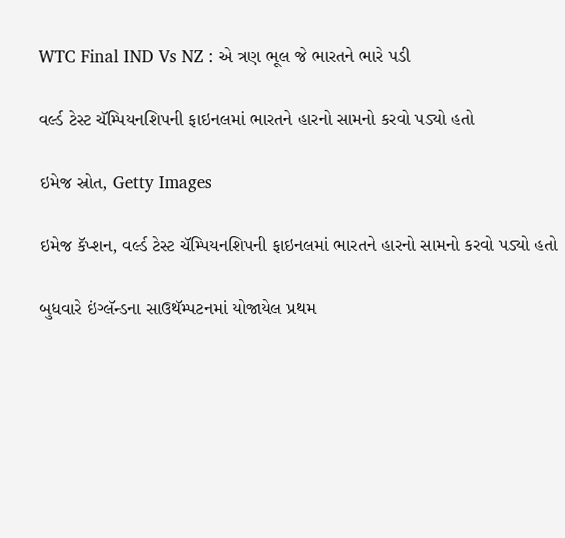WTC Final IND Vs NZ : એ ત્રણ ભૂલ જે ભારતને ભારે પડી

વર્લ્ડ ટેસ્ટ ચૅમ્પિયનશિપની ફાઇનલમાં ભારતને હારનો સામનો કરવો પડ્યો હતો

ઇમેજ સ્રોત, Getty Images

ઇમેજ કૅપ્શન, વર્લ્ડ ટેસ્ટ ચૅમ્પિયનશિપની ફાઇનલમાં ભારતને હારનો સામનો કરવો પડ્યો હતો

બુધવારે ઇંગ્લૅન્ડના સાઉથૅમ્પટનમાં યોજાયેલ પ્રથમ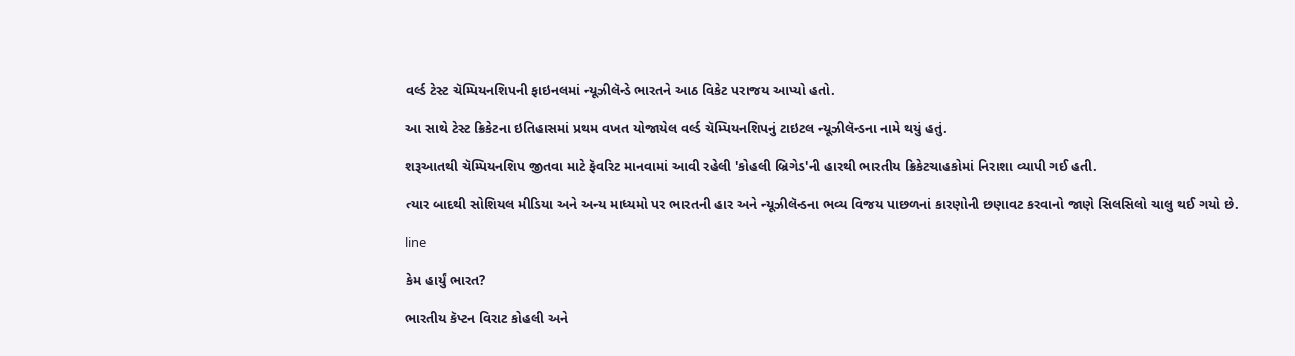વર્લ્ડ ટેસ્ટ ચૅમ્પિયનશિપની ફાઇનલમાં ન્યૂઝીલૅન્ડે ભારતને આઠ વિકેટ પરાજય આપ્યો હતો.

આ સાથે ટેસ્ટ ક્રિકેટના ઇતિહાસમાં પ્રથમ વખત યોજાયેલ વર્લ્ડ ચૅમ્પિયનશિપનું ટાઇટલ ન્યૂઝીલૅન્ડના નામે થયું હતું.

શરૂઆતથી ચૅમ્પિયનશિપ જીતવા માટે ફૅવરિટ માનવામાં આવી રહેલી 'કોહલી બ્રિગેડ'ની હારથી ભારતીય ક્રિકેટચાહકોમાં નિરાશા વ્યાપી ગઈ હતી.

ત્યાર બાદથી સોશિયલ મીડિયા અને અન્ય માધ્યમો પર ભારતની હાર અને ન્યૂઝીલૅન્ડના ભવ્ય વિજય પાછળનાં કારણોની છણાવટ કરવાનો જાણે સિલસિલો ચાલુ થઈ ગયો છે.

line

કેમ હાર્યું ભારત?

ભારતીય કૅપ્ટન વિરાટ કોહલી અને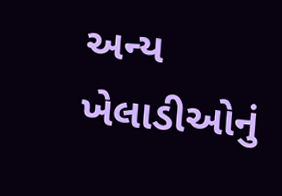અન્ય ખેલાડીઓનું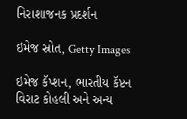નિરાશાજનક પ્રદર્શન

ઇમેજ સ્રોત, Getty Images

ઇમેજ કૅપ્શન, ભારતીય કૅપ્ટન વિરાટ કોહલી અને અન્ય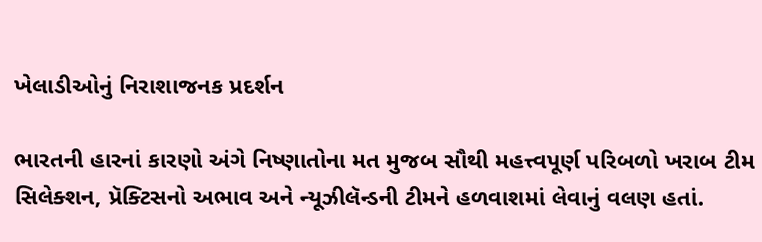ખેલાડીઓનું નિરાશાજનક પ્રદર્શન

ભારતની હારનાં કારણો અંગે નિષ્ણાતોના મત મુજબ સૌથી મહત્ત્વપૂર્ણ પરિબળો ખરાબ ટીમ સિલેક્શન, પ્રૅક્ટિસનો અભાવ અને ન્યૂઝીલૅન્ડની ટીમને હળવાશમાં લેવાનું વલણ હતાં.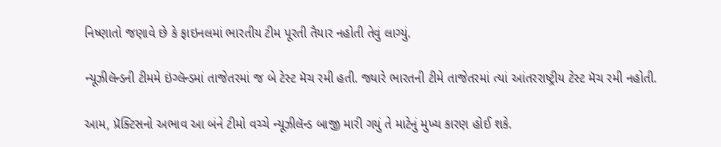નિષ્ણાતો જણાવે છે કે ફાઇનલમાં ભારતીય ટીમ પૂરતી તૈયાર નહોતી તેવું લાગ્યું.

ન્યૂઝીલૅન્ડની ટીમમે ઇંગ્લૅન્ડમાં તાજેતરમાં જ બે ટેસ્ટ મૅચ રમી હતી. જ્યારે ભારતની ટીમે તાજેતરમાં ત્યાં આંતરરાષ્ટ્રીય ટેસ્ટ મૅચ રમી નહોતી.

આમ, પ્રૅક્ટિસનો અભાવ આ બંને ટીમો વચ્ચે ન્યૂઝીલૅન્ડ બાજી મારી ગયું તે માટેનું મુખ્ય કારણ હોઈ શકે.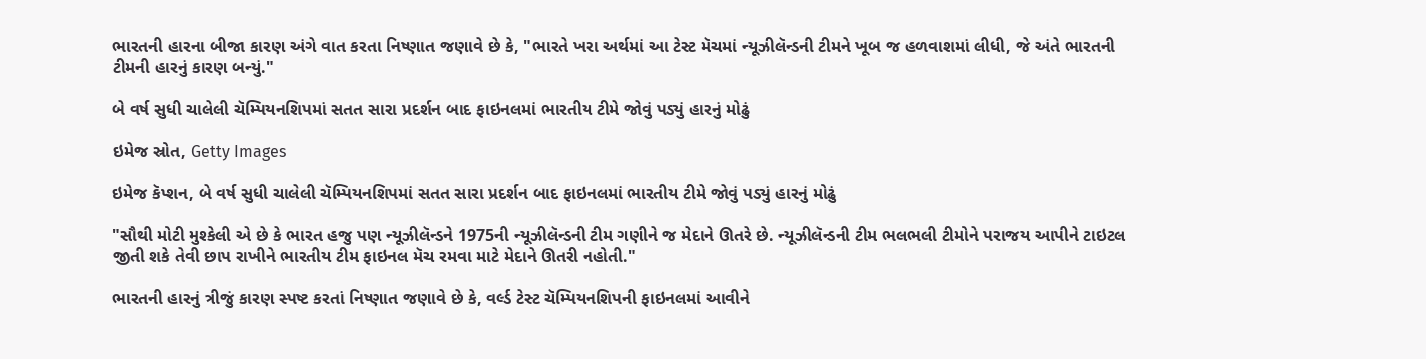ભારતની હારના બીજા કારણ અંગે વાત કરતા નિષ્ણાત જણાવે છે કે, "ભારતે ખરા અર્થમાં આ ટેસ્ટ મૅચમાં ન્યૂઝીલૅન્ડની ટીમને ખૂબ જ હળવાશમાં લીધી, જે અંતે ભારતની ટીમની હારનું કારણ બન્યું."

બે વર્ષ સુધી ચાલેલી ચૅમ્પિયનશિપમાં સતત સારા પ્રદર્શન બાદ ફાઇનલમાં ભારતીય ટીમે જોવું પડ્યું હારનું મોઢું

ઇમેજ સ્રોત, Getty Images

ઇમેજ કૅપ્શન, બે વર્ષ સુધી ચાલેલી ચૅમ્પિયનશિપમાં સતત સારા પ્રદર્શન બાદ ફાઇનલમાં ભારતીય ટીમે જોવું પડ્યું હારનું મોઢું

"સૌથી મોટી મુશ્કેલી એ છે કે ભારત હજુ પણ ન્યૂઝીલૅન્ડને 1975ની ન્યૂઝીલૅન્ડની ટીમ ગણીને જ મેદાને ઊતરે છે. ન્યૂઝીલૅન્ડની ટીમ ભલભલી ટીમોને પરાજય આપીને ટાઇટલ જીતી શકે તેવી છાપ રાખીને ભારતીય ટીમ ફાઇનલ મૅચ રમવા માટે મેદાને ઊતરી નહોતી."

ભારતની હારનું ત્રીજું કારણ સ્પષ્ટ કરતાં નિષ્ણાત જણાવે છે કે, વર્લ્ડ ટેસ્ટ ચૅમ્પિયનશિપની ફાઇનલમાં આવીને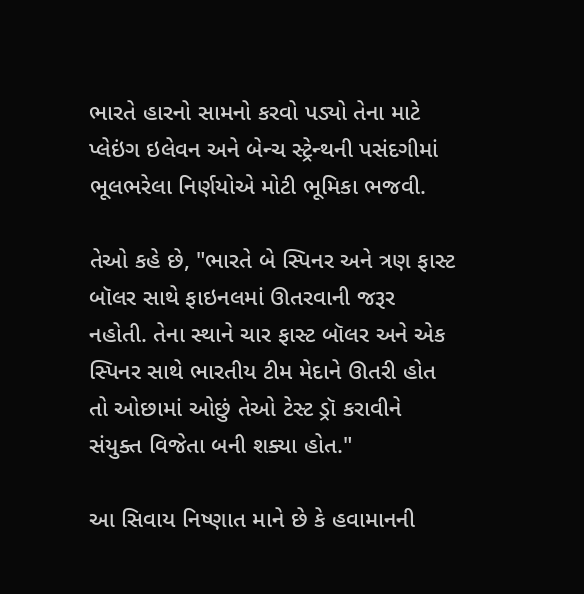ભારતે હારનો સામનો કરવો પડ્યો તેના માટે પ્લેઇંગ ઇલેવન અને બેન્ચ સ્ટ્રેન્થની પસંદગીમાં ભૂલભરેલા નિર્ણયોએ મોટી ભૂમિકા ભજવી.

તેઓ કહે છે, "ભારતે બે સ્પિનર અને ત્રણ ફાસ્ટ બૉલર સાથે ફાઇનલમાં ઊતરવાની જરૂર નહોતી. તેના સ્થાને ચાર ફાસ્ટ બૉલર અને એક સ્પિનર સાથે ભારતીય ટીમ મેદાને ઊતરી હોત તો ઓછામાં ઓછું તેઓ ટેસ્ટ ડ્રૉ કરાવીને સંયુક્ત વિજેતા બની શક્યા હોત."

આ સિવાય નિષ્ણાત માને છે કે હવામાનની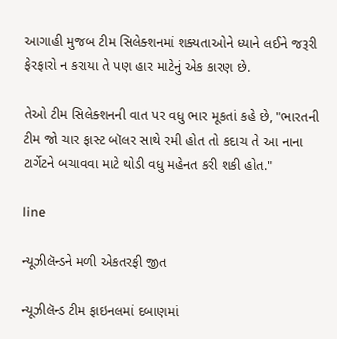આગાહી મુજબ ટીમ સિલેક્શનમાં શક્યતાઓને ધ્યાને લઈને જરૂરી ફેરફારો ન કરાયા તે પણ હાર માટેનું એક કારણ છે.

તેઓ ટીમ સિલેક્શનની વાત પર વધુ ભાર મૂકતાં કહે છે, "ભારતની ટીમ જો ચાર ફાસ્ટ બૉલર સાથે રમી હોત તો કદાચ તે આ નાના ટાર્ગેટને બચાવવા માટે થોડી વધુ મહેનત કરી શકી હોત."

line

ન્યૂઝીલૅન્ડને મળી એકતરફી જીત

ન્યૂઝીલૅન્ડ ટીમ ફાઇનલમાં દબાણમાં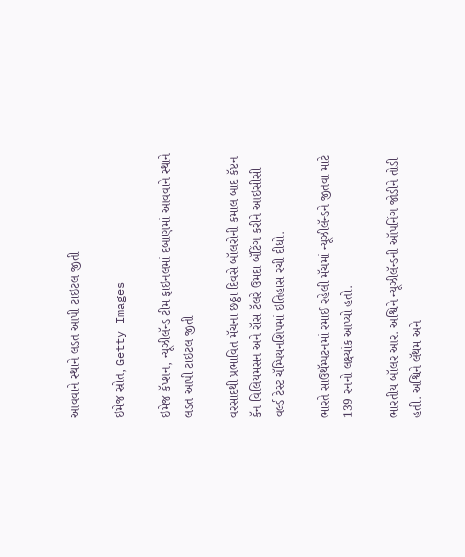આવવાને સ્થાને લડત આપી ટાઇટલ જીતી

ઇમેજ સ્રોત, Getty Images

ઇમેજ કૅપ્શન, ન્યૂઝીલૅન્ડ ટીમ ફાઇનલમાં દબાણમાં આવવાને સ્થાને લડત આપી ટાઇટલ જીતી

વરસાદથી પ્રભાવિત મૅચના છઠ્ઠા દિવસે બૉલરોની કમાલ બાદ કૅપ્ટન કૅન વિલિયમસન અને રૉસ ટૅલરે ઉમદા બૅટિંગ કરીને આઇસીસી વર્લ્ડ ટેસ્ટ ચૅમ્પિયનશિપમાં ઇતિહાસ રચી દીધો.

ભારતે સાઉથૅમ્પટનમાં રમાઈ રહેલી મૅચમાં ન્યૂઝીલૅન્ડને જીતવા માટે 139 રનનો લક્ષ્યાંક આપ્યો હતો.

ભારતીય બૉલર આર. અશ્વિને ન્યૂઝીલૅન્ડની ઑપનિંગ જોડીને તોડી હતી. અશ્વિને લૅથમ અને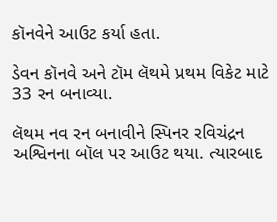કૉનવેને આઉટ કર્યા હતા.

ડેવન કૉનવે અને ટૉમ લૅથમે પ્રથમ વિકેટ માટે 33 રન બનાવ્યા.

લૅથમ નવ રન બનાવીને સ્પિનર રવિચંદ્રન અશ્વિનના બૉલ પર આઉટ થયા. ત્યારબાદ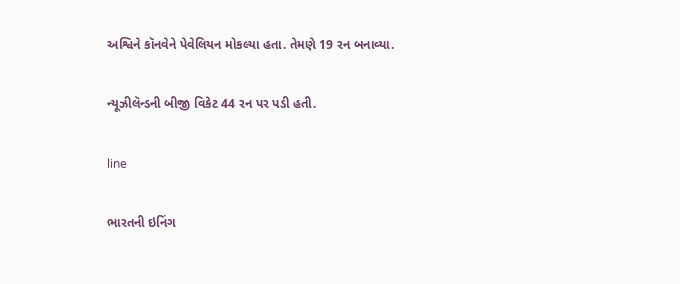અશ્વિને કૉનવેને પેવેલિયન મોકલ્યા હતા. તેમણે 19 રન બનાવ્યા.

ન્યૂઝીલૅન્ડની બીજી વિકેટ 44 રન પર પડી હતી.

line

ભારતની ઇનિંગ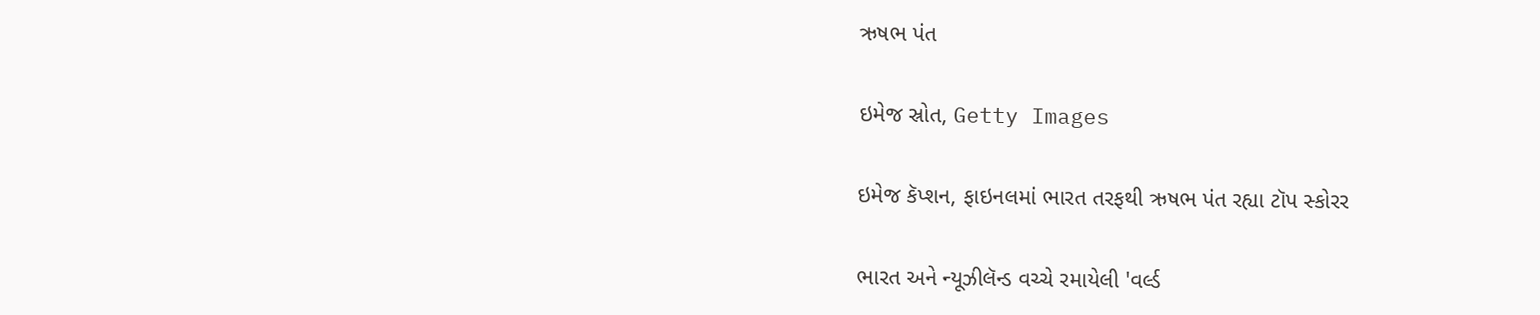ઋષભ પંત

ઇમેજ સ્રોત, Getty Images

ઇમેજ કૅપ્શન, ફાઇનલમાં ભારત તરફથી ઋષભ પંત રહ્યા ટૉપ સ્કોરર

ભારત અને ન્યૂઝીલૅન્ડ વચ્ચે રમાયેલી 'વર્લ્ડ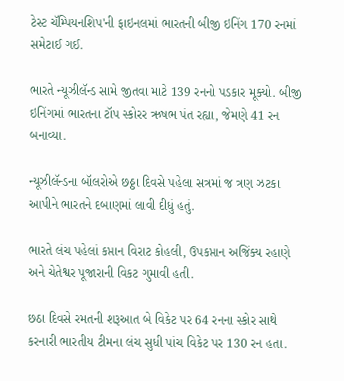ટેસ્ટ ચૅમ્પિયનશિપ'ની ફાઇનલમાં ભારતની બીજી ઇનિંગ 170 રનમાં સમેટાઈ ગઈ.

ભારતે ન્યૂઝીલૅન્ડ સામે જીતવા માટે 139 રનનો પડકાર મૂક્યો. બીજી ઇનિંગમાં ભારતના ટૉપ સ્કોરર ઋષભ પંત રહ્યા, જેમણે 41 રન બનાવ્યા.

ન્યૂઝીલૅન્ડના બૉલરોએ છઠ્ઠા દિવસે પહેલા સત્રમાં જ ત્રણ ઝટકા આપીને ભારતને દબાણમાં લાવી દીધું હતું.

ભારતે લંચ પહેલાં કપ્તાન વિરાટ કોહલી, ઉપકપ્તાન અજિંક્ય રહાણે અને ચેતેશ્વર પૂજારાની વિકટ ગુમાવી હતી.

છઠા દિવસે રમતની શરૂઆત બે વિકેટ પર 64 રનના સ્કોર સાથે કરનારી ભારતીય ટીમના લંચ સુધી પાંચ વિકેટ પર 130 રન હતા.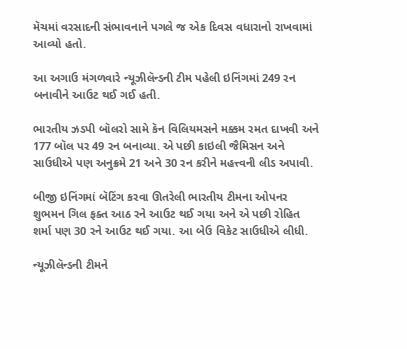મૅચમાં વરસાદની સંભાવનાને પગલે જ એક દિવસ વધારાનો રાખવામાં આવ્યો હતો.

આ અગાઉ મંગળવારે ન્યૂઝીલૅન્ડની ટીમ પહેલી ઇનિંગમાં 249 રન બનાવીને આઉટ થઈ ગઈ હતી.

ભારતીય ઝડપી બૉલરો સામે કૅન વિલિયમસને મક્કમ રમત દાખવી અને 177 બૉલ પર 49 રન બનાવ્યા. એ પછી કાઇલી જૈમિસન અને સાઉધીએ પણ અનુક્રમે 21 અને 30 રન કરીને મહત્ત્વની લીડ અપાવી.

બીજી ઇનિંગમાં બૅટિંગ કરવા ઊતરેલી ભારતીય ટીમના ઓપનર શુભમન ગિલ ફક્ત આઠ રને આઉટ થઈ ગયા અને એ પછી રોહિત શર્મા પણ 30 રને આઉટ થઈ ગયા. આ બેઉ વિકેટ સાઉધીએ લીધી.

ન્યૂઝીલૅન્ડની ટીમને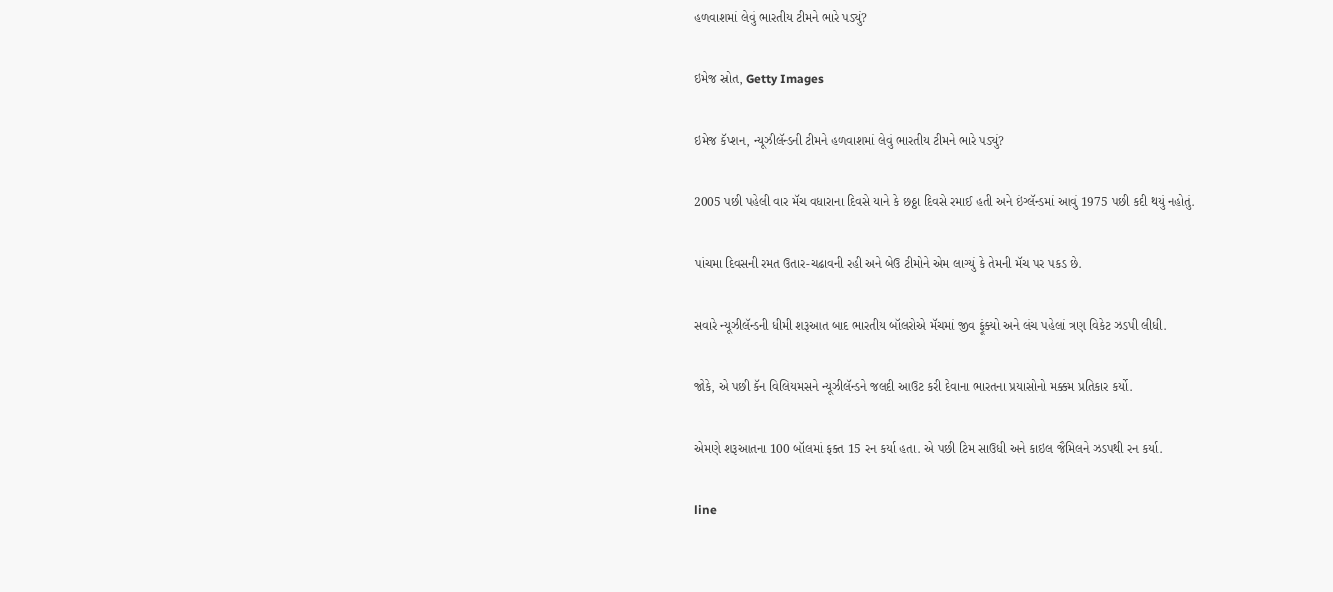હળવાશમાં લેવું ભારતીય ટીમને ભારે પડ્યું?

ઇમેજ સ્રોત, Getty Images

ઇમેજ કૅપ્શન, ન્યૂઝીલૅન્ડની ટીમને હળવાશમાં લેવું ભારતીય ટીમને ભારે પડ્યું?

2005 પછી પહેલી વાર મૅચ વધારાના દિવસે યાને કે છઠ્ઠા દિવસે રમાઈ હતી અને ઇંગ્લૅન્ડમાં આવું 1975 પછી કદી થયું નહોતું.

પાંચમા દિવસની રમત ઉતાર-ચઢાવની રહી અને બેઉ ટીમોને એમ લાગ્યું કે તેમની મૅચ પર પકડ છે.

સવારે ન્યૂઝીલૅન્ડની ધીમી શરૂઆત બાદ ભારતીય બૉલરોએ મૅચમાં જીવ ફૂંક્યો અને લંચ પહેલાં ત્રણ વિકેટ ઝડપી લીધી.

જોકે, એ પછી કૅન વિલિયમસને ન્યૂઝીલૅન્ડને જલદી આઉટ કરી દેવાના ભારતના પ્રયાસોનો મક્કમ પ્રતિકાર કર્યો.

એમણે શરૂઆતના 100 બૉલમાં ફક્ત 15 રન કર્યા હતા. એ પછી ટિમ સાઉધી અને કાઇલ જૈમિલને ઝડપથી રન કર્યા.

line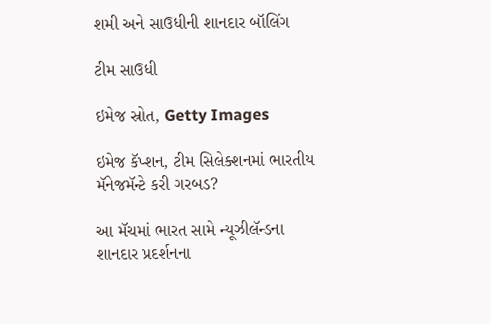શમી અને સાઉધીની શાનદાર બૉલિંગ

ટીમ સાઉધી

ઇમેજ સ્રોત, Getty Images

ઇમેજ કૅપ્શન, ટીમ સિલેક્શનમાં ભારતીય મૅનેજમૅન્ટે કરી ગરબડ?

આ મૅચમાં ભારત સામે ન્યૂઝીલૅન્ડના શાનદાર પ્રદર્શનના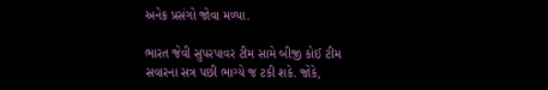અનેક પ્રસંગો જોવા મળ્યા.

ભારત જેવી સુપરપાવર ટીમ સામે બીજી કોઈ ટીમ સવારના સત્ર પછી ભાગ્યે જ ટકી શકે. જોકે,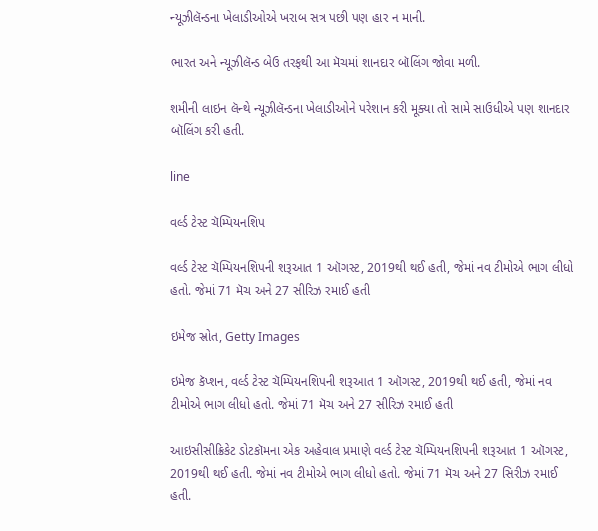ન્યૂઝીલૅન્ડના ખેલાડીઓએ ખરાબ સત્ર પછી પણ હાર ન માની.

ભારત અને ન્યૂઝીલૅન્ડ બેઉ તરફથી આ મૅચમાં શાનદાર બૉલિંગ જોવા મળી.

શમીની લાઇન લૅન્થે ન્યૂઝીલૅન્ડના ખેલાડીઓને પરેશાન કરી મૂક્યા તો સામે સાઉધીએ પણ શાનદાર બૉલિંગ કરી હતી.

line

વર્લ્ડ ટેસ્ટ ચૅમ્પિયનશિપ

વર્લ્ડ ટેસ્ટ ચૅમ્પિયનશિપની શરૂઆત 1 ઑગસ્ટ, 2019થી થઈ હતી, જેમાં નવ ટીમોએ ભાગ લીધો હતો. જેમાં 71 મૅચ અને 27 સીરિઝ રમાઈ હતી

ઇમેજ સ્રોત, Getty Images

ઇમેજ કૅપ્શન, વર્લ્ડ ટેસ્ટ ચૅમ્પિયનશિપની શરૂઆત 1 ઑગસ્ટ, 2019થી થઈ હતી, જેમાં નવ ટીમોએ ભાગ લીધો હતો. જેમાં 71 મૅચ અને 27 સીરિઝ રમાઈ હતી

આઇસીસીક્રિકેટ ડોટકૉમના એક અહેવાલ પ્રમાણે વર્લ્ડ ટેસ્ટ ચૅમ્પિયનશિપની શરૂઆત 1 ઑગસ્ટ, 2019થી થઈ હતી. જેમાં નવ ટીમોએ ભાગ લીધો હતો. જેમાં 71 મૅચ અને 27 સિરીઝ રમાઈ હતી.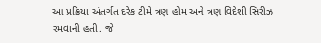આ પ્રક્રિયા અંતર્ગત દરેક ટીમે ત્રણ હોમ અને ત્રણ વિદેશી સિરીઝ રમવાની હતી. જે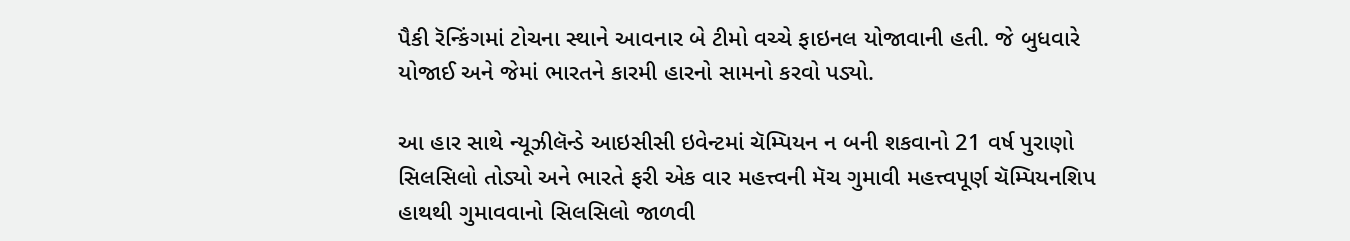પૈકી રૅન્કિંગમાં ટોચના સ્થાને આવનાર બે ટીમો વચ્ચે ફાઇનલ યોજાવાની હતી. જે બુધવારે યોજાઈ અને જેમાં ભારતને કારમી હારનો સામનો કરવો પડ્યો.

આ હાર સાથે ન્યૂઝીલૅન્ડે આઇસીસી ઇવેન્ટમાં ચૅમ્પિયન ન બની શકવાનો 21 વર્ષ પુરાણો સિલસિલો તોડ્યો અને ભારતે ફરી એક વાર મહત્ત્વની મૅચ ગુમાવી મહત્ત્વપૂર્ણ ચૅમ્પિયનશિપ હાથથી ગુમાવવાનો સિલસિલો જાળવી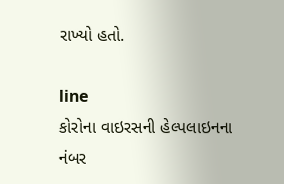રાખ્યો હતો.

line
કોરોના વાઇરસની હેલ્પલાઇનના નંબર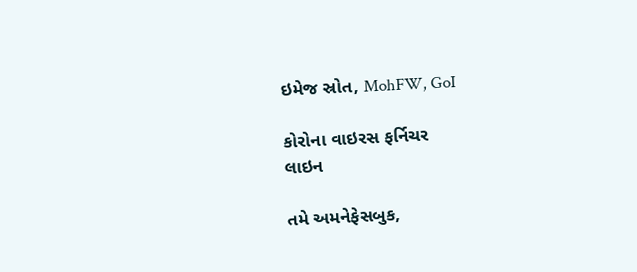ઇમેજ સ્રોત, MohFW, GoI

કોરોના વાઇરસ ફર્નિચર
લાઇન

તમે અમનેફેસબુક,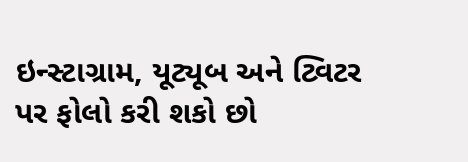ઇન્સ્ટાગ્રામ, યૂટ્યૂબ અને ટ્વિટર પર ફોલો કરી શકો છો